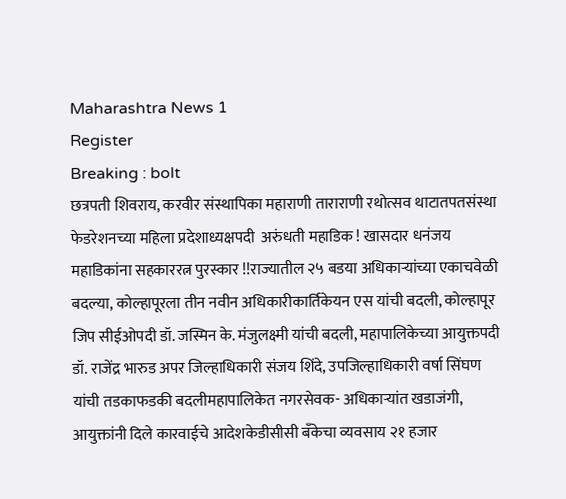Maharashtra News 1
Register
Breaking : bolt
छत्रपती शिवराय, करवीर संस्थापिका महाराणी ताराराणी रथोत्सव थाटातपतसंस्था फेडरेशनच्या महिला प्रदेशाध्यक्षपदी  अरुंधती महाडिक ! खासदार धनंजय महाडिकांना सहकाररत्न पुरस्कार !!राज्यातील २५ बडया अधिकाऱ्यांच्या एकाचवेळी बदल्या, कोल्हापूरला तीन नवीन अधिकारीकार्तिकेयन एस यांची बदली, कोल्हापूर जिप सीईओपदी डॉ. जस्मिन के. मंजुलक्ष्मी यांची बदली, महापालिकेच्या आयुक्तपदी डॉ. राजेंद्र भारुड अपर जिल्हाधिकारी संजय शिंदे, उपजिल्हाधिकारी वर्षा सिंघण यांची तडकाफडकी बदलीमहापालिकेत नगरसेवक- अधिकाऱ्यांत खडाजंगी, आयुक्तांनी दिले कारवाईचे आदेशकेडीसीसी बँकेचा व्यवसाय २१ हजार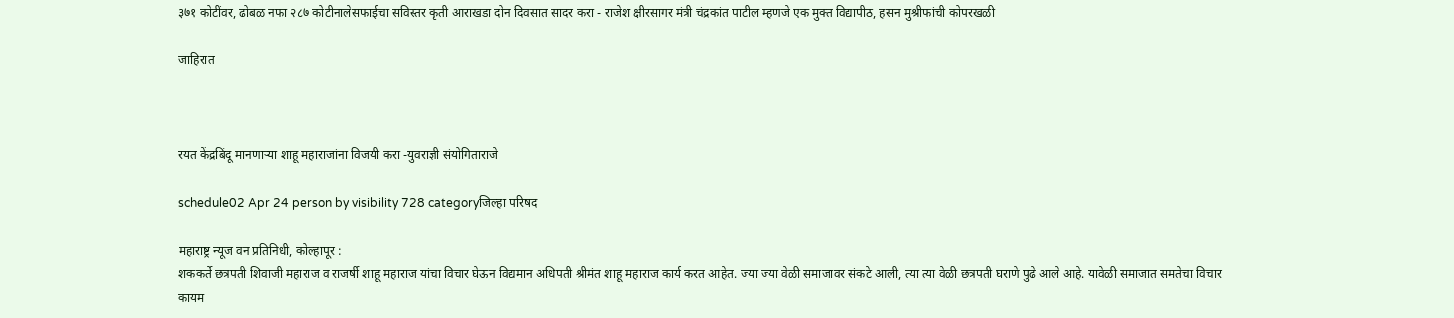३७१ कोटींवर, ढोबळ नफा २८७ कोटीनालेसफाईचा सविस्तर कृती आराखडा दोन दिवसात सादर करा - राजेश क्षीरसागर मंत्री चंद्रकांत पाटील म्हणजे एक मुक्त विद्यापीठ, हसन मुश्रीफांची कोपरखळी

जाहिरात



रयत केंद्रबिंदू मानणाऱ्या शाहू महाराजांना विजयी करा -युवराज्ञी संयोगिताराजे

schedule02 Apr 24 person by visibility 728 categoryजिल्हा परिषद

महाराष्ट्र न्यूज वन प्रतिनिधी, कोल्हापूर :
शककर्ते छत्रपती शिवाजी महाराज व राजर्षी शाहू महाराज यांचा विचार घेऊन विद्यमान अधिपती श्रीमंत शाहू महाराज कार्य करत आहेत. ज्या ज्या वेळी समाजावर संकटे आली, त्या त्या वेळी छत्रपती घराणे पुढे आले आहे. यावेळी समाजात समतेचा विचार कायम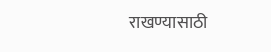राखण्यासाठी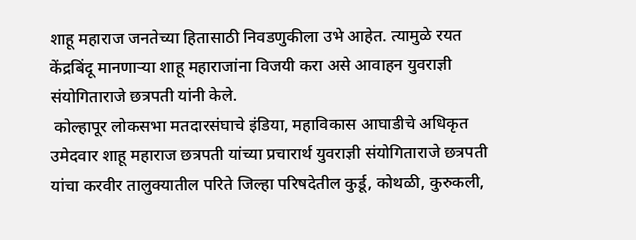शाहू महाराज जनतेच्या हितासाठी निवडणुकीला उभे आहेत. त्यामुळे रयत केंद्रबिंदू मानणाऱ्या शाहू महाराजांना विजयी करा असे आवाहन युवराज्ञी संयोगिताराजे छत्रपती यांनी केले.
 कोल्हापूर लोकसभा मतदारसंघाचे इंडिया, महाविकास आघाडीचे अधिकृत उमेदवार शाहू महाराज छत्रपती यांच्या प्रचारार्थ युवराज्ञी संयोगिताराजे छत्रपती यांचा करवीर तालुक्यातील परिते जिल्हा परिषदेतील कुर्डू, कोथळी, कुरुकली,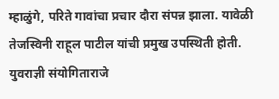म्हाळुंगे, परिते गावांचा प्रचार दौरा संपन्न झाला. यावेळी तेजस्विनी राहूल पाटील यांची प्रमुख उपस्थिती होती.
युवराज्ञी संयोगिताराजे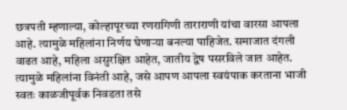छत्रपती म्हणाल्या, कोल्हापूरच्या रणरागिणी ताराराणी यांचा वारसा आपला आहे. त्यामुळे महिलांना निर्णय घेणाऱ्या बनल्या पाहिजेत. समाजात दंगली वाढत आहे, महिला असुरक्षित आहेत, जातीय द्वेष पसरविले जात आहेत. त्यामुळे महिलांना विनंती आहे, जसे आपण आपला स्वयंपाक करताना भाजी स्वतः काळजीपूर्वक निवडता तसे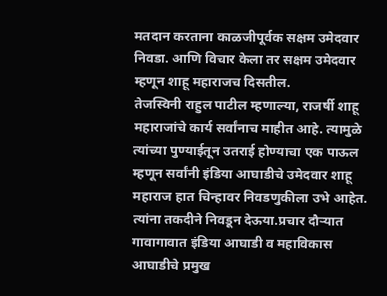मतदान करताना काळजीपूर्वक सक्षम उमेदवार निवडा. आणि विचार केला तर सक्षम उमेदवार म्हणून शाहू महाराजच दिसतील.
तेजस्विनी राहुल पाटील म्हणाल्या, राजर्षी शाहू महाराजांचे कार्य सर्वांनाच माहीत आहे. त्यामुळे त्यांच्या पुण्याईतून उतराई होण्याचा एक पाऊल म्हणून सर्वांनी इंडिया आघाडीचे उमेदवार शाहू महाराज हात चिन्हावर निवडणुकीला उभे आहेत. त्यांना तकदीने निवडून देऊया.प्रचार दौऱ्यात गावागावात इंडिया आघाडी व महाविकास आघाडीचे प्रमुख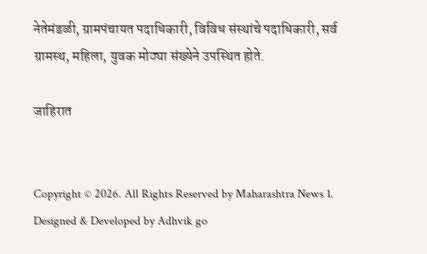नेतेमंडळी, ग्रामपंचायत पदाधिकारी, विविध संस्थांचे पदाधिकारी, सर्व ग्रामस्थ, महिला, युवक मोठ्या संख्येने उपस्थित होते.

जाहिरात


Copyright © 2026. All Rights Reserved by Maharashtra News 1.
Designed & Developed by Adhvik go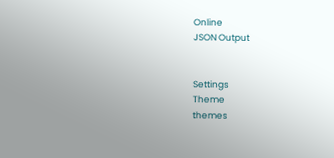Online
JSON Output


Settings
Theme
themes